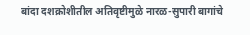बांदा दशक्रोशीतील अतिवृष्टीमुळे नारळ-सुपारी बागांचे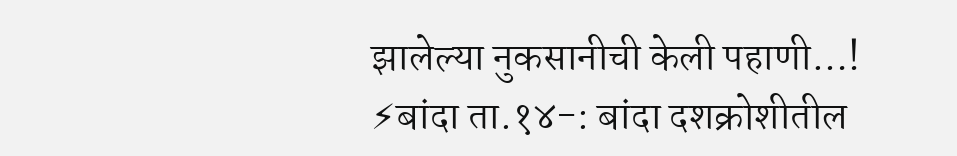झालेल्या नुकसानीची केली पहाणी…!
⚡बांदा ता.१४-: बांदा दशक्रोशीतील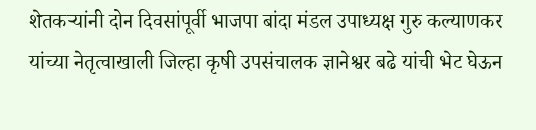शेतकऱ्यांनी दोन दिवसांपूर्वी भाजपा बांदा मंडल उपाध्यक्ष गुरु कल्याणकर यांच्या नेतृत्वाखाली जिल्हा कृषी उपसंचालक ज्ञानेश्वर बढे यांची भेट घेऊन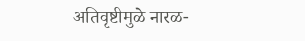अतिवृष्टीमुळे नारळ-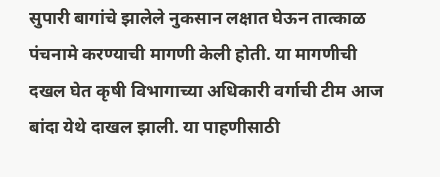सुपारी बागांचे झालेले नुकसान लक्षात घेऊन तात्काळ पंचनामे करण्याची मागणी केली होती. या मागणीची दखल घेत कृषी विभागाच्या अधिकारी वर्गाची टीम आज बांदा येथे दाखल झाली. या पाहणीसाठी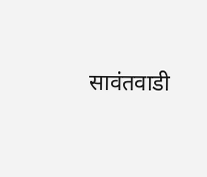सावंतवाडी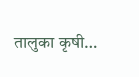तालुका कृषी…